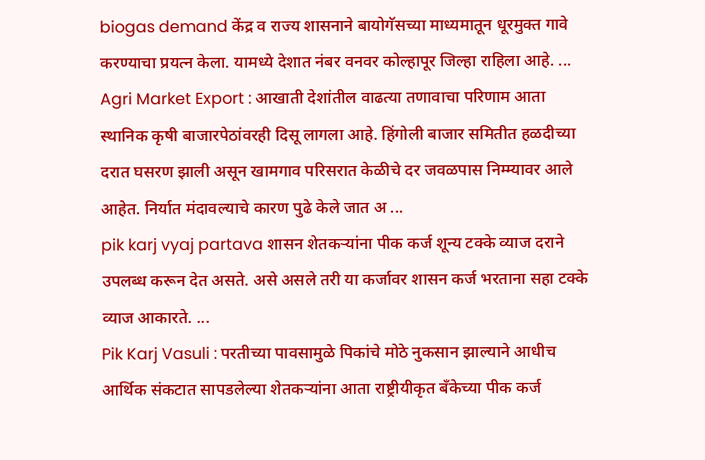biogas demand केंद्र व राज्य शासनाने बायोगॅसच्या माध्यमातून धूरमुक्त गावे करण्याचा प्रयत्न केला. यामध्ये देशात नंबर वनवर कोल्हापूर जिल्हा राहिला आहे. ...
Agri Market Export : आखाती देशांतील वाढत्या तणावाचा परिणाम आता स्थानिक कृषी बाजारपेठांवरही दिसू लागला आहे. हिंगोली बाजार समितीत हळदीच्या दरात घसरण झाली असून खामगाव परिसरात केळीचे दर जवळपास निम्म्यावर आले आहेत. निर्यात मंदावल्याचे कारण पुढे केले जात अ ...
pik karj vyaj partava शासन शेतकऱ्यांना पीक कर्ज शून्य टक्के व्याज दराने उपलब्ध करून देत असते. असे असले तरी या कर्जावर शासन कर्ज भरताना सहा टक्के व्याज आकारते. ...
Pik Karj Vasuli : परतीच्या पावसामुळे पिकांचे मोठे नुकसान झाल्याने आधीच आर्थिक संकटात सापडलेल्या शेतकऱ्यांना आता राष्ट्रीयीकृत बँकेच्या पीक कर्ज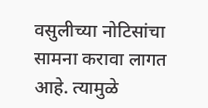वसुलीच्या नोटिसांचा सामना करावा लागत आहे. त्यामुळे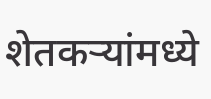शेतकऱ्यांमध्ये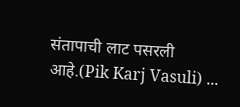संतापाची लाट पसरली आहे.(Pik Karj Vasuli) ...